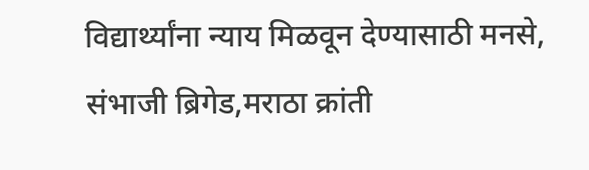विद्यार्थ्यांना न्याय मिळवून देण्यासाठी मनसे, संभाजी ब्रिगेड,मराठा क्रांती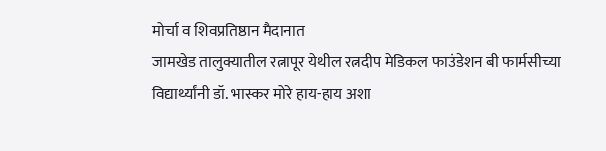मोर्चा व शिवप्रतिष्ठान मैदानात
जामखेड तालुक्यातील रत्नापूर येथील रत्नदीप मेडिकल फाउंडेशन बी फार्मसीच्या विद्यार्थ्यांनी डॉ. भास्कर मोरे हाय-हाय अशा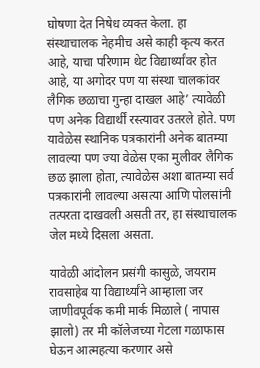घोषणा देत निषेध व्यक्त केला. हा संस्थाचालक नेहमीच असे काही कृत्य करत आहे, याचा परिणाम थेट विद्यार्थ्यांवर होत आहे, या अगोदर पण या संस्था चालकांवर लैगिक छळाचा गुन्हा दाखल आहे’ त्यावेळी पण अनेक विद्यार्थीं रस्त्यावर उतरले होते. पण यावेळेस स्थानिक पत्रकारांनी अनेक बातम्या लावल्या पण ज्या वेळेस एका मुलीवर लैगिक छळ झाला होता, त्यावेळेस अशा बातम्या सर्व पत्रकारांनी लावल्या असत्या आणि पोलसांनी तत्परता दाखवली असती तर, हा संस्थाचालक जेल मध्ये दिसला असता.

यावेळी आंदोलन प्रसंगी कासुळे, जयराम रावसाहेब या विद्यार्थ्यांने आम्हाला जर जाणीवपूर्वक कमी मार्क मिळाले ( नापास झालो) तर मी कॉलेजच्या गेटला गळाफास घेऊन आत्महत्या करणार असे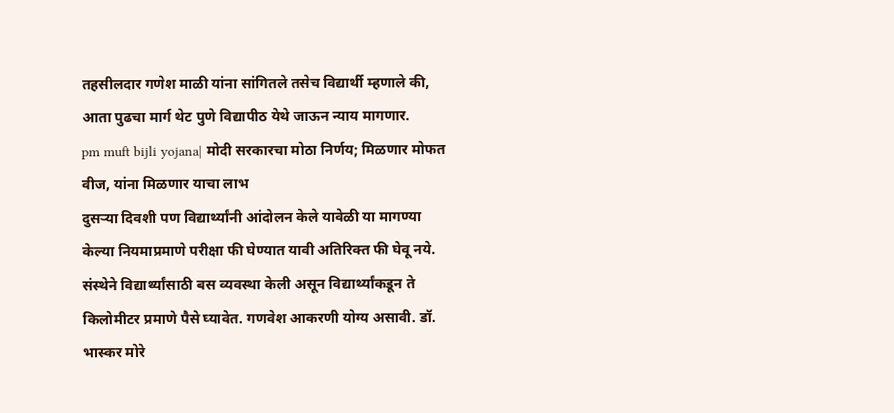तहसीलदार गणेश माळी यांना सांगितले तसेच विद्यार्थी म्हणाले की, आता पुढचा मार्ग थेट पुणे विद्यापीठ येथे जाऊन न्याय मागणार.
pm muft bijli yojana| मोदी सरकारचा मोठा निर्णय; मिळणार मोफत वीज, यांना मिळणार याचा लाभ
दुसऱ्या दिवशी पण विद्यार्थ्यांनी आंदोलन केले यावेळी या मागण्या केल्या नियमाप्रमाणे परीक्षा फी घेण्यात यावी अतिरिक्त फी घेवू नये. संस्थेने विद्यार्थ्यांसाठी बस व्यवस्था केली असून विद्यार्थ्यांकडून ते किलोमीटर प्रमाणे पैसे घ्यावेत. गणवेश आकरणी योग्य असावी. डॉ. भास्कर मोरे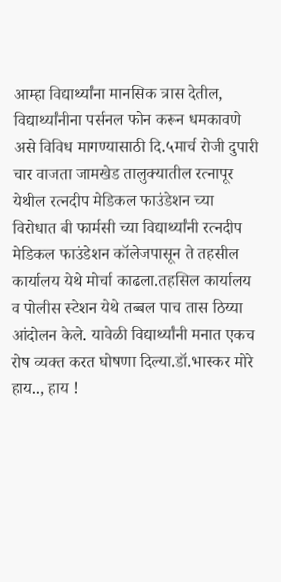आम्हा विद्यार्थ्यांना मानसिक त्रास देतील, विद्यार्थ्यांनीना पर्सनल फोन करून धमकावणे असे विविध मागण्यासाठी दि.५मार्च रोजी दुपारी चार वाजता जामखेड तालुक्यातील रत्नापूर येथील रत्नदीप मेडिकल फाउंडेशन च्या विरोधात बी फार्मसी च्या विद्यार्थ्यांनी रत्नदीप मेडिकल फाउंडेशन कॉलेजपासून ते तहसील कार्यालय येथे मोर्चा काढला.तहसिल कार्यालय व पोलीस स्टेशन येथे तब्बल पाच तास ठिय्या आंदोलन केले. यावेळी विद्यार्थ्यांनी मनात एकच रोष व्यक्त करत घोषणा दिल्या.डॉ.भास्कर मोरे हाय.., हाय !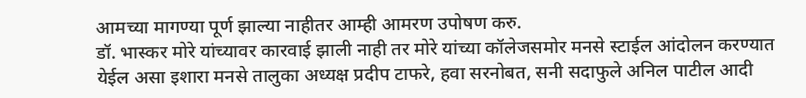आमच्या मागण्या पूर्ण झाल्या नाहीतर आम्ही आमरण उपोषण करु.
डॉ. भास्कर मोरे यांच्यावर कारवाई झाली नाही तर मोरे यांच्या कॉलेजसमोर मनसे स्टाईल आंदोलन करण्यात येईल असा इशारा मनसे तालुका अध्यक्ष प्रदीप टाफरे, हवा सरनोबत, सनी सदाफुले अनिल पाटील आदी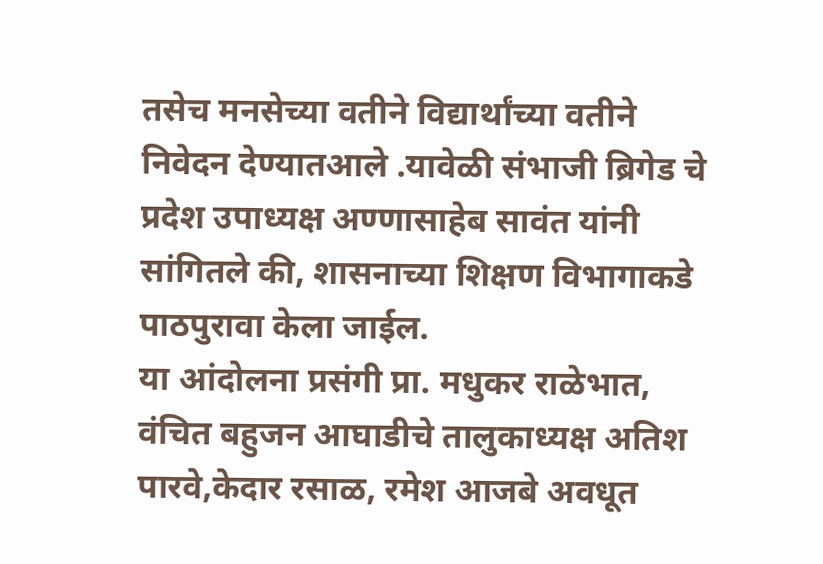तसेच मनसेच्या वतीने विद्यार्थांच्या वतीने निवेदन देण्यातआले .यावेळी संभाजी ब्रिगेड चे प्रदेश उपाध्यक्ष अण्णासाहेब सावंत यांनी सांगितले की, शासनाच्या शिक्षण विभागाकडे पाठपुरावा केला जाईल.
या आंदोलना प्रसंगी प्रा. मधुकर राळेभात, वंचित बहुजन आघाडीचे तालुकाध्यक्ष अतिश पारवे,केदार रसाळ, रमेश आजबे अवधूत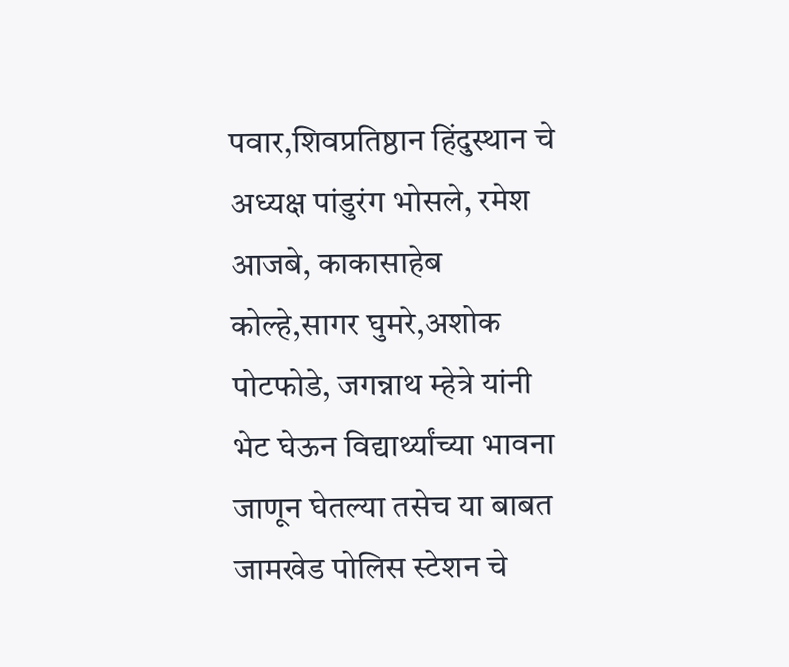पवार,शिवप्रतिष्ठान हिंदुस्थान चे अध्यक्ष पांडुरंग भोसले, रमेश आजबे, काकासाहेब कोल्हे,सागर घुमरे,अशोक पोटफोडे, जगन्नाथ म्हेत्रे यांनी भेट घेऊन विद्यार्थ्यांच्या भावना जाणून घेतल्या तसेच या बाबत जामखेड पोलिस स्टेशन चे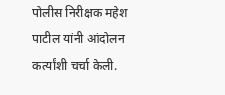पोलीस निरीक्षक महेश पाटील यांनी आंदोलन कर्त्यांशी चर्चा केली.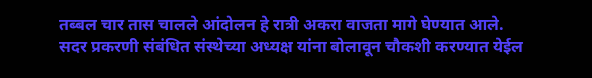तब्बल चार तास चालले आंदोलन हे रात्री अकरा वाजता मागे घेण्यात आले.
सदर प्रकरणी संबंधित संस्थेच्या अध्यक्ष यांना बोलावून चौकशी करण्यात येईल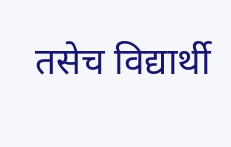तसेच विद्यार्थी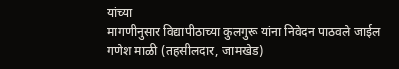यांच्या
मागणीनुसार विद्यापीठाच्या कुलगुरू यांना निवेदन पाठवले जाईल
गणेश माळी (तहसीलदार, जामखेड)